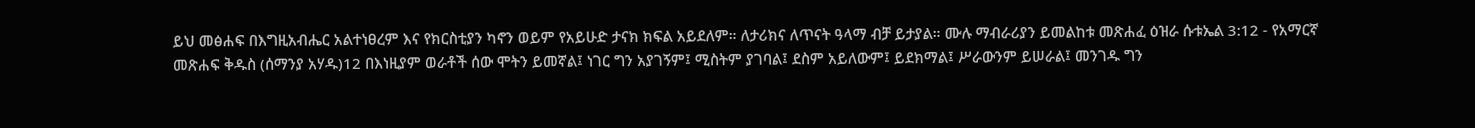ይህ መፅሐፍ በእግዚአብሔር አልተነፀረም እና የክርስቲያን ካኖን ወይም የአይሁድ ታናክ ክፍል አይደለም። ለታሪክና ለጥናት ዓላማ ብቻ ይታያል። ሙሉ ማብራሪያን ይመልከቱ መጽሐፈ ዕዝራ ሱቱኤል 3:12 - የአማርኛ መጽሐፍ ቅዱስ (ሰማንያ አሃዱ)12 በእነዚያም ወራቶች ሰው ሞትን ይመኛል፤ ነገር ግን አያገኝም፤ ሚስትም ያገባል፤ ደስም አይለውም፤ ይደክማል፤ ሥራውንም ይሠራል፤ መንገዱ ግን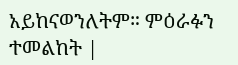አይከናወንለትም። ምዕራፉን ተመልከት |